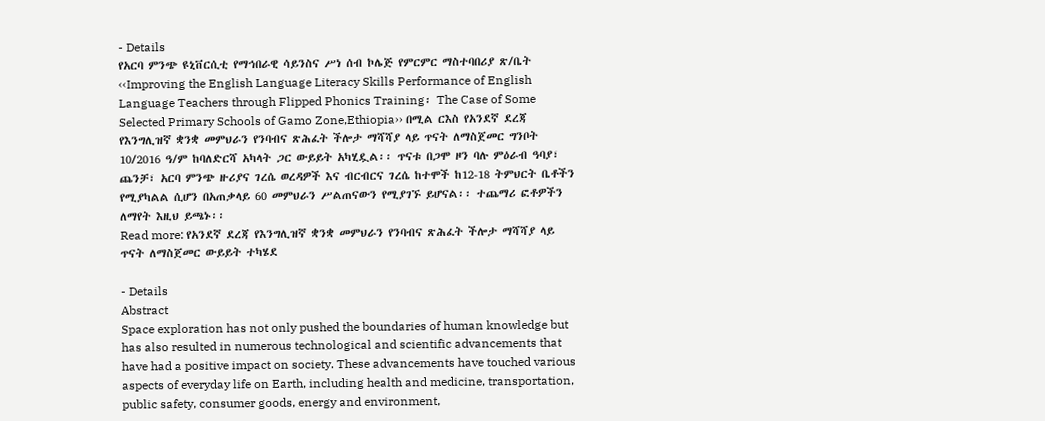- Details
የአርባ ምንጭ ዩኒቨርሲቲ የማኅበራዊ ሳይንስና ሥነ ሰብ ኮሌጅ የምርምር ማስተባበሪያ ጽ/ቤት ‹‹Improving the English Language Literacy Skills Performance of English Language Teachers through Flipped Phonics Training፡ The Case of Some Selected Primary Schools of Gamo Zone,Ethiopia›› በሚል ርእስ የአንደኛ ደረጃ የእንግሊዝኛ ቋንቋ መምህራን የንባብና ጽሕፈት ችሎታ ማሻሻያ ላይ ጥናት ለማስጀመር ግንቦት 10/2016 ዓ/ም ከባለድርሻ አካላት ጋር ውይይት አካሂዷል፡፡ ጥናቱ በጋሞ ዞን ባሉ ምዕራብ ዓባያ፣ ጨንቻ፣ አርባ ምንጭ ዙሪያና ገረሴ ወረዳዎች እና ብርብርና ገረሴ ከተሞች ከ12-18 ትምህርት ቤቶችን የሚያካልል ሲሆን በአጠቃላይ 60 መምህራን ሥልጠናውን የሚያገኙ ይሆናል፡፡ ተጨማሪ ፎቶዎችን ለማየት እዚህ ይጫኑ፡፡
Read more: የአንደኛ ደረጃ የእንግሊዝኛ ቋንቋ መምህራን የንባብና ጽሕፈት ችሎታ ማሻሻያ ላይ ጥናት ለማስጀመር ውይይት ተካሄደ

- Details
Abstract
Space exploration has not only pushed the boundaries of human knowledge but has also resulted in numerous technological and scientific advancements that have had a positive impact on society. These advancements have touched various aspects of everyday life on Earth, including health and medicine, transportation, public safety, consumer goods, energy and environment,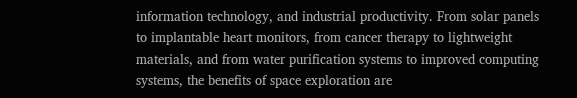information technology, and industrial productivity. From solar panels to implantable heart monitors, from cancer therapy to lightweight materials, and from water purification systems to improved computing systems, the benefits of space exploration are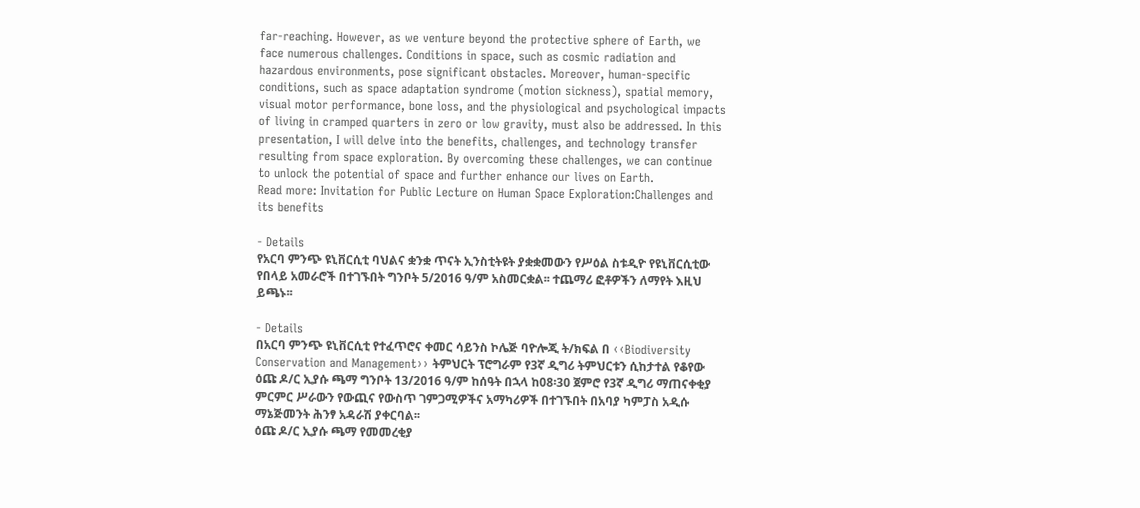far-reaching. However, as we venture beyond the protective sphere of Earth, we face numerous challenges. Conditions in space, such as cosmic radiation and hazardous environments, pose significant obstacles. Moreover, human-specific conditions, such as space adaptation syndrome (motion sickness), spatial memory, visual motor performance, bone loss, and the physiological and psychological impacts of living in cramped quarters in zero or low gravity, must also be addressed. In this presentation, I will delve into the benefits, challenges, and technology transfer resulting from space exploration. By overcoming these challenges, we can continue to unlock the potential of space and further enhance our lives on Earth.
Read more: Invitation for Public Lecture on Human Space Exploration:Challenges and its benefits

- Details
የአርባ ምንጭ ዩኒቨርሲቲ ባህልና ቋንቋ ጥናት ኢንስቲትዩት ያቋቋመውን የሥዕል ስቱዲዮ የዩኒቨርሲቲው የበላይ አመራሮች በተገኙበት ግንቦት 5/2016 ዓ/ም አስመርቋል፡፡ ተጨማሪ ፎቶዎችን ለማየት እዚህ ይጫኑ፡፡

- Details
በአርባ ምንጭ ዩኒቨርሲቲ የተፈጥሮና ቀመር ሳይንስ ኮሌጅ ባዮሎጂ ት/ክፍል በ ‹‹Biodiversity Conservation and Management›› ትምህርት ፕሮግራም የ3ኛ ዲግሪ ትምህርቱን ሲከታተል የቆየው ዕጩ ዶ/ር ኢያሱ ጫማ ግንቦት 13/2016 ዓ/ም ከሰዓት በኋላ ከ08፡30 ጀምሮ የ3ኛ ዲግሪ ማጠናቀቂያ ምርምር ሥራውን የውጪና የውስጥ ገምጋሚዎችና አማካሪዎች በተገኙበት በአባያ ካምፓስ አዲሱ ማኔጅመንት ሕንፃ አዳራሽ ያቀርባል፡፡
ዕጩ ዶ/ር ኢያሱ ጫማ የመመረቂያ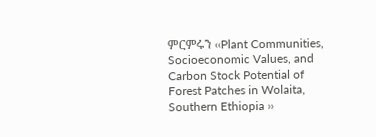ምርምሩን ‹‹Plant Communities, Socioeconomic Values, and Carbon Stock Potential of Forest Patches in Wolaita, Southern Ethiopia ››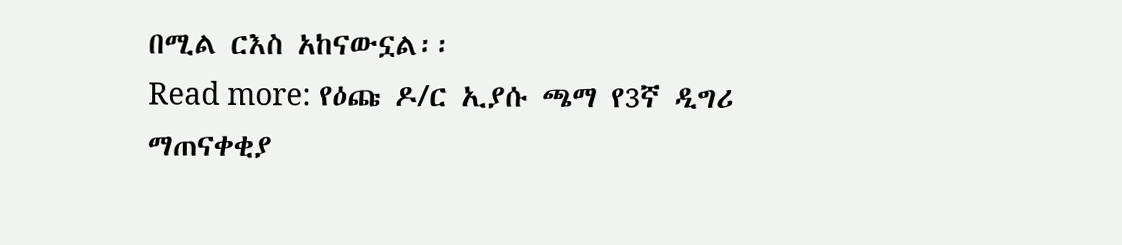በሚል ርእስ አከናውኗል፡፡
Read more: የዕጩ ዶ/ር ኢያሱ ጫማ የ3ኛ ዲግሪ ማጠናቀቂያ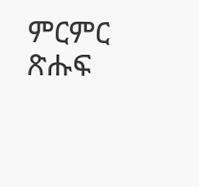ምርምር ጽሑፍ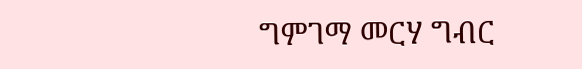ግምገማ መርሃ ግብር